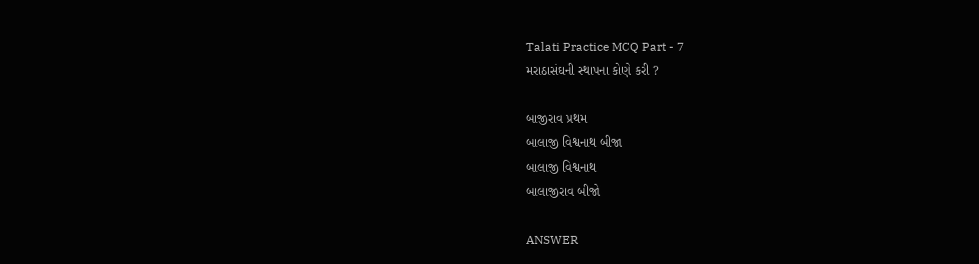Talati Practice MCQ Part - 7
મરાઠાસંઘની સ્થાપના કોણે કરી ?

બાજીરાવ પ્રથમ
બાલાજી વિશ્વનાથ બીજા
બાલાજી વિશ્વનાથ
બાલાજીરાવ બીજો

ANSWER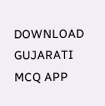DOWNLOAD GUJARATI MCQ APP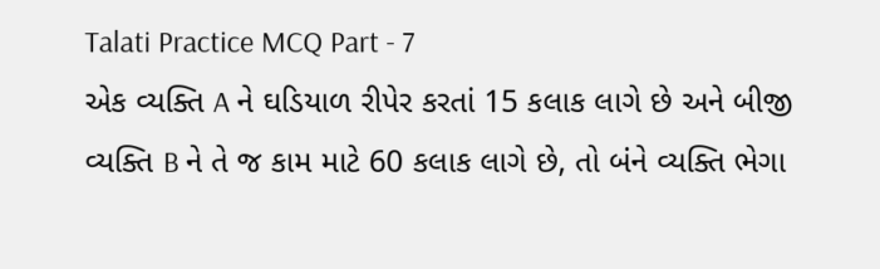Talati Practice MCQ Part - 7
એક વ્યક્તિ A ને ઘડિયાળ રીપેર કરતાં 15 કલાક લાગે છે અને બીજી વ્યક્તિ B ને તે જ કામ માટે 60 કલાક લાગે છે, તો બંને વ્યક્તિ ભેગા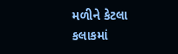મળીને કેટલા કલાકમાં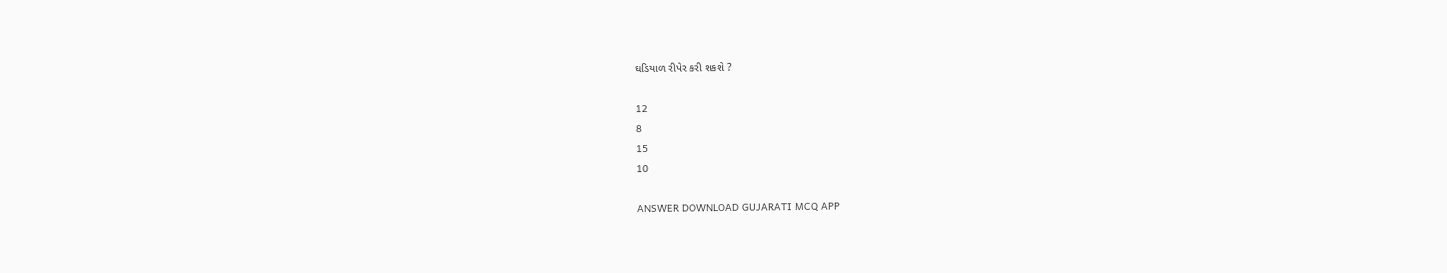ઘડિયાળ રીપેર કરી શકશે ?

12
8
15
10

ANSWER DOWNLOAD GUJARATI MCQ APP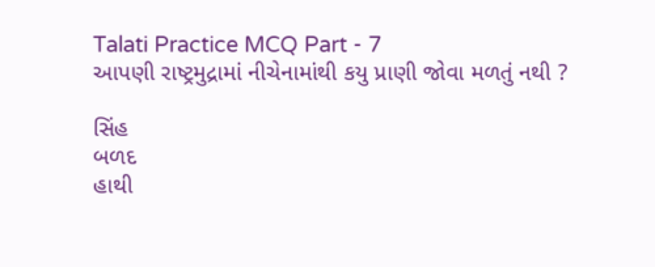Talati Practice MCQ Part - 7
આપણી રાષ્ટ્રમુદ્રામાં નીચેનામાંથી કયુ પ્રાણી જોવા મળતું નથી ?

સિંહ
બળદ
હાથી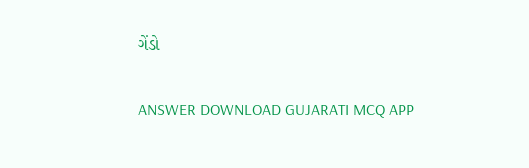ગેંડો

ANSWER DOWNLOAD GUJARATI MCQ APP